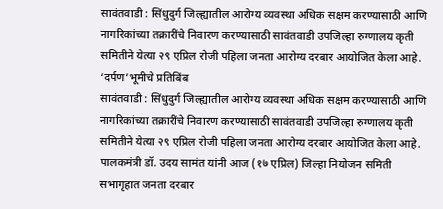सावंतवाडी : सिंधुदुर्ग जिल्ह्यातील आरोग्य व्यवस्था अधिक सक्षम करण्यासाठी आणि नागरिकांच्या तक्रारींचे निवारण करण्यासाठी सावंतवाडी उपजिल्हा रुग्णालय कृती समितीने येत्या २९ एप्रिल रोजी पहिला जनता आरोग्य दरबार आयोजित केला आहे.
‘दर्पण’भूमीचे प्रतिबिंब
सावंतवाडी : सिंधुदुर्ग जिल्ह्यातील आरोग्य व्यवस्था अधिक सक्षम करण्यासाठी आणि नागरिकांच्या तक्रारींचे निवारण करण्यासाठी सावंतवाडी उपजिल्हा रुग्णालय कृती समितीने येत्या २९ एप्रिल रोजी पहिला जनता आरोग्य दरबार आयोजित केला आहे.
पालकमंत्री डॉ. उदय सामंत यांनी आज (१७ एप्रिल) जिल्हा नियोजन समिती सभागृहात जनता दरबार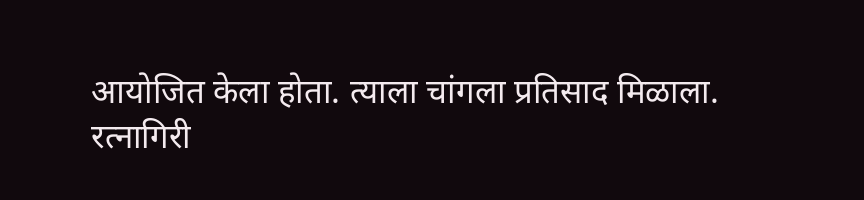आयोजित केला होता. त्याला चांगला प्रतिसाद मिळाला.
रत्नागिरी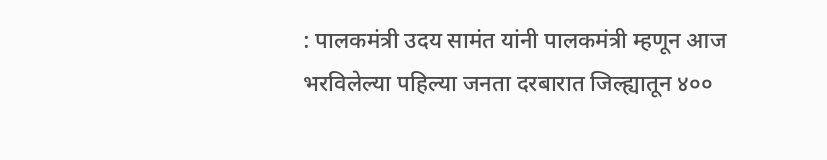: पालकमंत्री उदय सामंत यांनी पालकमंत्री म्हणून आज भरविलेल्या पहिल्या जनता दरबारात जिल्ह्यातून ४००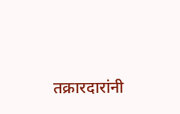तक्रारदारांनी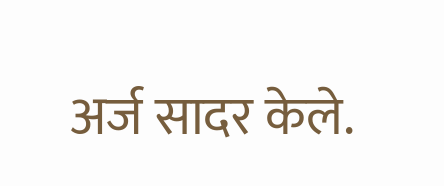अर्ज सादर केले.